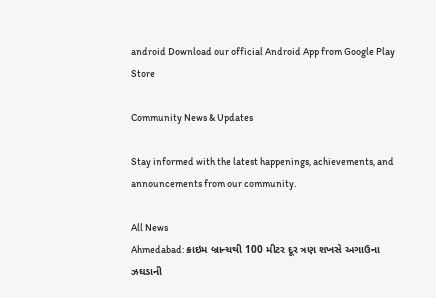android Download our official Android App from Google Play Store

Community News & Updates

Stay informed with the latest happenings, achievements, and announcements from our community.

All News
Ahmedabad: ક્રાઇમ બ્રાન્ચથી 100 મીટર દૂર ત્રણ શખસે અગાઉના ઝઘડાની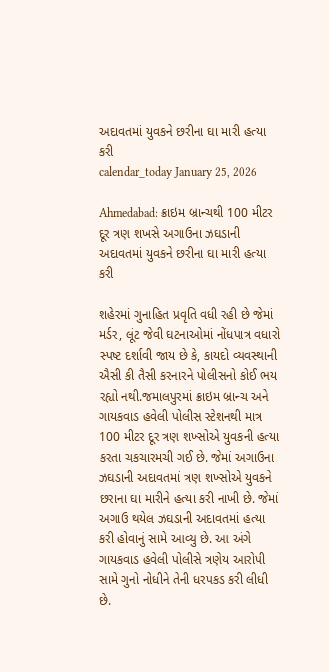અદાવતમાં યુવકને છરીના ઘા મારી હત્યા કરી
calendar_today January 25, 2026

Ahmedabad: ક્રાઇમ બ્રાન્ચથી 100 મીટર દૂર ત્રણ શખસે અગાઉના ઝઘડાની અદાવતમાં યુવકને છરીના ઘા મારી હત્યા કરી

શહેરમાં ગુનાહિત પ્રવૃતિ વધી રહી છે જેમાં મર્ડર, લૂંટ જેવી ઘટનાઓમાં નોંધપાત્ર વધારો સ્પષ્ટ દર્શાવી જાય છે કે, કાયદો વ્યવસ્થાની ઐસી કી તૈસી કરનારને પોલીસનો કોઈ ભય રહ્યો નથી.જમાલપુરમાં ક્રાઇમ બ્રાન્ચ અને ગાયકવાડ હવેલી પોલીસ સ્ટેશનથી માત્ર 100 મીટર દૂર ત્રણ શખ્સોએ યુવકની હત્યા કરતા ચકચારમચી ગઈ છે. જેમાં અગાઉના ઝઘડાની અદાવતમાં ત્રણ શખ્સોએ યુવકને છરાના ઘા મારીને હત્યા કરી નાખી છે. જેમાં અગાઉ થયેલ ઝઘડાની અદાવતમાં હત્યા કરી હોવાનું સામે આવ્યુ છે. આ અંગે ગાયકવાડ હવેલી પોલીસે ત્રણેય આરોપી સામે ગુનો નોધીને તેની ધરપકડ કરી લીધી છે.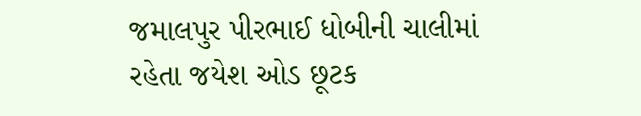જમાલપુર પીરભાઈ ધોબીની ચાલીમાં રહેતા જયેશ ઓડ છૂટક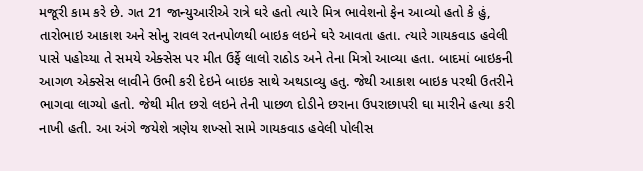મજૂરી કામ કરે છે. ગત 21 જાન્યુઆરીએ રાત્રે ઘરે હતો ત્યારે મિત્ર ભાવેશનો ફેન આવ્યો હતો કે હું, તારોભાઇ આકાશ અને સોનુ રાવલ રતનપોળથી બાઇક લઇને ઘરે આવતા હતા. ત્યારે ગાયકવાડ હવેલી પાસે પહોચ્યા તે સમયે એક્સેસ પર મીત ઉર્ફે લાલો રાઠોડ અને તેના મિત્રો આવ્યા હતા. બાદમાં બાઇકની આગળ એક્સેસ લાવીને ઉભી કરી દેઇને બાઇક સાથે અથડાવ્યુ હતુ. જેથી આકાશ બાઇક પરથી ઉતરીને ભાગવા લાગ્યો હતો. જેથી મીત છરો લઇને તેની પાછળ દોડીને છરાના ઉપરાછાપરી ઘા મારીને હત્યા કરી નાખી હતી. આ અંગે જયેશે ત્રણેય શખ્સો સામે ગાયકવાડ હવેલી પોલીસ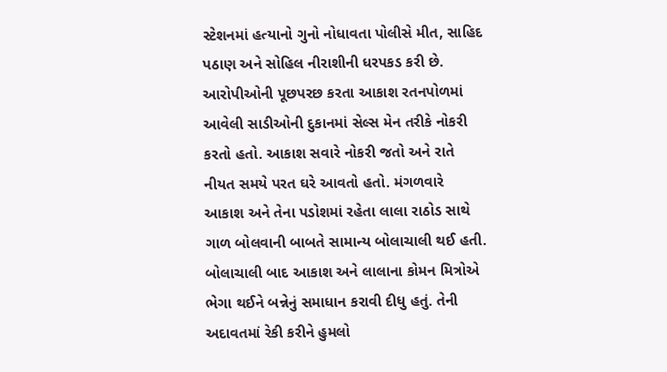સ્ટેશનમાં હત્યાનો ગુનો નોધાવતા પોલીસે મીત, સાહિદ પઠાણ અને સોહિલ નીરાશીની ધરપકડ કરી છે. આરોપીઓની પૂછપરછ કરતા આકાશ રતનપોળમાં આવેલી સાડીઓની દુકાનમાં સેલ્સ મેન તરીકે નોકરી કરતો હતો. આકાશ સવારે નોકરી જતો અને રાતે નીયત સમયે પરત ઘરે આવતો હતો. મંગળવારે આકાશ અને તેના પડોશમાં રહેતા લાલા રાઠોડ સાથે ગાળ બોલવાની બાબતે સામાન્ય બોલાચાલી થઈ હતી. બોલાચાલી બાદ આકાશ અને લાલાના કોમન મિત્રોએ ભેગા થઈને બન્નેનું સમાધાન કરાવી દીધુ હતું. તેની અદાવતમાં રેકી કરીને હુમલો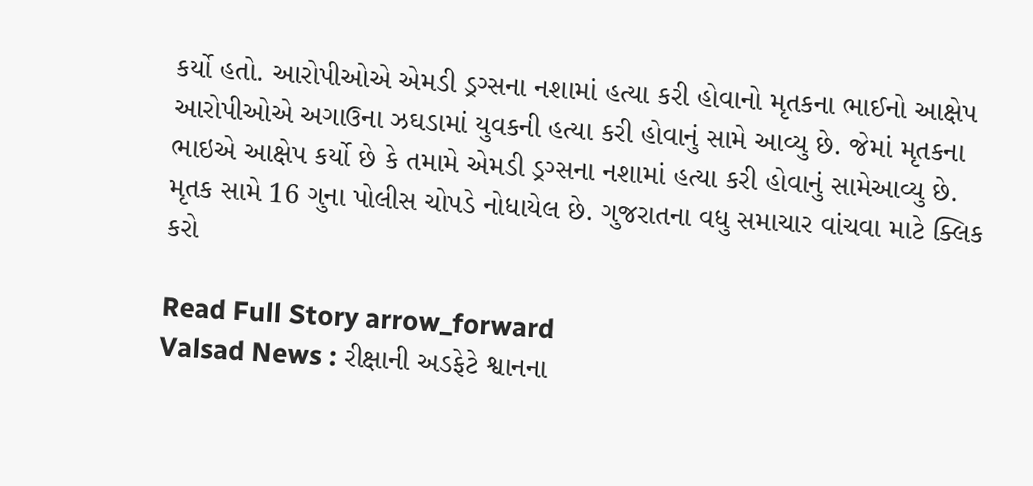કર્યો હતો. આરોપીઓએ એમડી ડ્રગ્સના નશામાં હત્યા કરી હોવાનો મૃતકના ભાઈનો આક્ષેપ આરોપીઓએ અગાઉના ઝઘડામાં યુવકની હત્યા કરી હોવાનું સામે આવ્યુ છે. જેમાં મૃતકના ભાઇએ આક્ષેપ કર્યો છે કે તમામે એમડી ડ્રગ્સના નશામાં હત્યા કરી હોવાનું સામેઆવ્યુ છે. મૃતક સામે 16 ગુના પોલીસ ચોપડે નોધાયેલ છે. ગુજરાતના વધુ સમાચાર વાંચવા માટે ક્લિક કરો

Read Full Story arrow_forward
Valsad News : રીક્ષાની અડફેટે શ્વાનના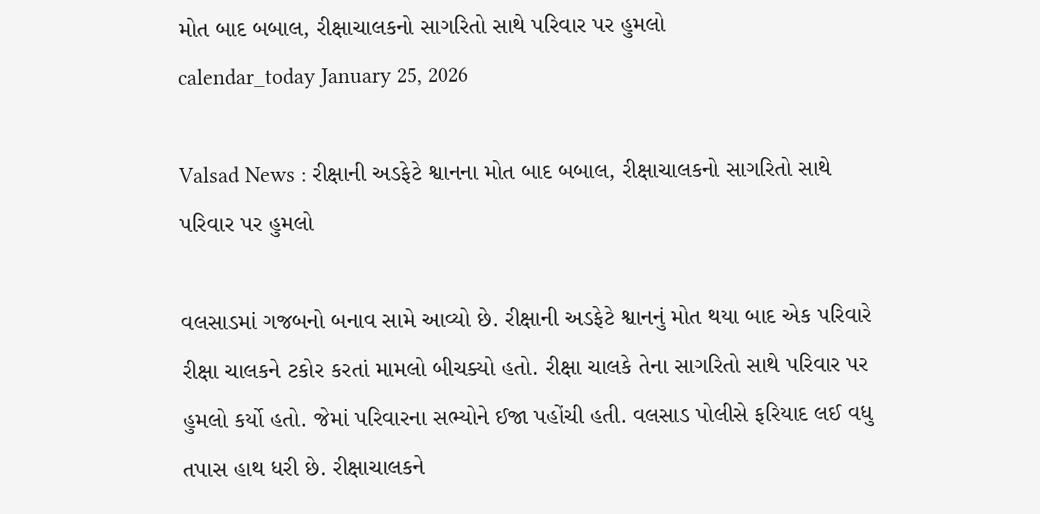મોત બાદ બબાલ, રીક્ષાચાલકનો સાગરિતો સાથે પરિવાર પર હુમલો
calendar_today January 25, 2026

Valsad News : રીક્ષાની અડફેટે શ્વાનના મોત બાદ બબાલ, રીક્ષાચાલકનો સાગરિતો સાથે પરિવાર પર હુમલો

વલસાડમાં ગજબનો બનાવ સામે આવ્યો છે. રીક્ષાની અડફેટે શ્વાનનું મોત થયા બાદ એક પરિવારે રીક્ષા ચાલકને ટકોર કરતાં મામલો બીચક્યો હતો. રીક્ષા ચાલકે તેના સાગરિતો સાથે પરિવાર પર હુમલો કર્યો હતો. જેમાં પરિવારના સભ્યોને ઈજા પહોંચી હતી. વલસાડ પોલીસે ફરિયાદ લઈ વધુ તપાસ હાથ ધરી છે. રીક્ષાચાલકને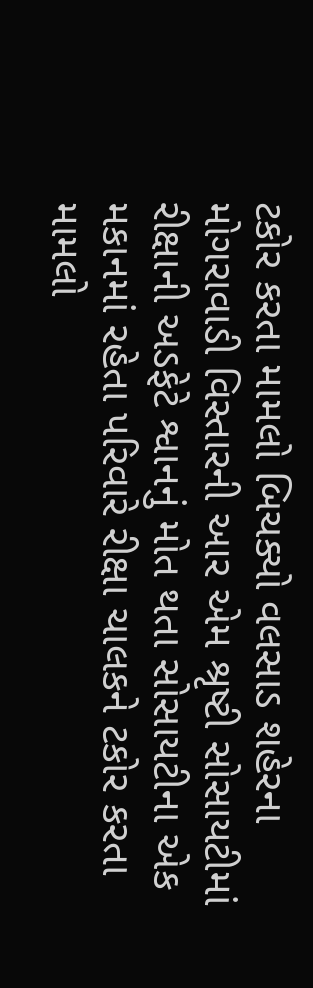ટકોર કરતા મામલો બિચક્યો વલસાડ શહેરના મોગરાવાડી વિસ્તારની આર એમ શ્રૃષ્ટી સોસાયટીમાં રીક્ષાની અડફેટે શ્વાનનું મોત થતા સોસાયટીના એક મકાનમાં રહેતા પરિવારે રીક્ષા ચાલકને ટકોર કરતા મામલો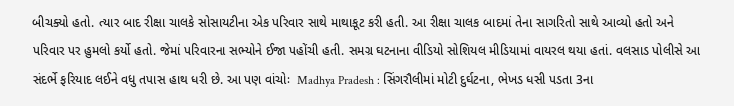બીચક્યો હતો. ત્યાર બાદ રીક્ષા ચાલકે સોસાયટીના એક પરિવાર સાથે માથાકૂટ કરી હતી. આ રીક્ષા ચાલક બાદમાં તેના સાગરિતો સાથે આવ્યો હતો અને પરિવાર પર હુમલો કર્યો હતો. જેમાં પરિવારના સભ્યોને ઈજા પહોંચી હતી. સમગ્ર ઘટનાના વીડિયો સોશિયલ મીડિયામાં વાયરલ થયા હતાં. વલસાડ પોલીસે આ સંદર્ભે ફરિયાદ લઈને વધુ તપાસ હાથ ધરી છે. આ પણ વાંચોઃ  Madhya Pradesh : સિંગરૌલીમાં મોટી દુર્ઘટના, ભેખડ ધસી પડતા 3ના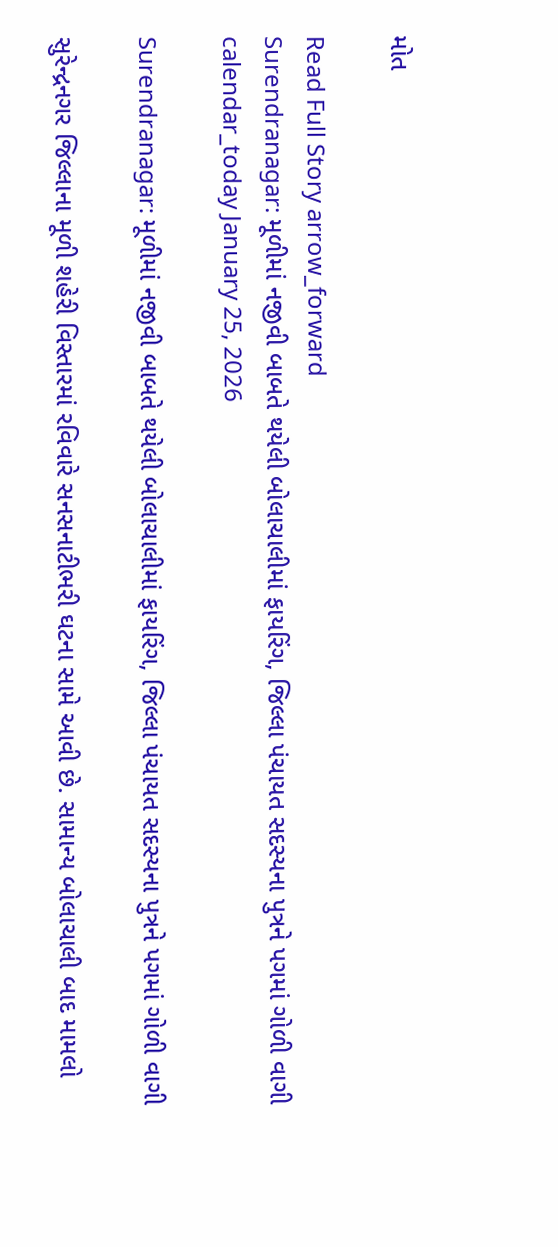મોત

Read Full Story arrow_forward
Surendranagar: મૂળીમાં નજીવી બાબતે થયેલી બોલાચાલીમાં ફાયરિંગ, જિલ્લા પંચાયત સદસ્યના પુત્રને પગમાં ગોળી વાગી
calendar_today January 25, 2026

Surendranagar: મૂળીમાં નજીવી બાબતે થયેલી બોલાચાલીમાં ફાયરિંગ, જિલ્લા પંચાયત સદસ્યના પુત્રને પગમાં ગોળી વાગી

સુરેન્દ્રનગર જિલ્લાના મૂળી શહેરી વિસ્તારમાં રવિવારે સનસનાટીભરી ઘટના સામે આવી છે. સામાન્ય બોલાચાલી બાદ મામલો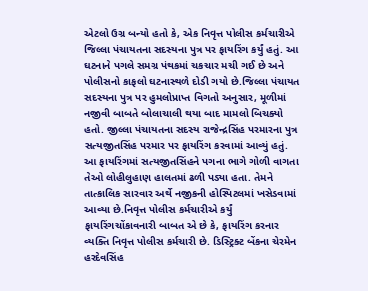એટલો ઉગ્ર બન્યો હતો કે, એક નિવૃત્ત પોલીસ કર્મચારીએ જિલ્લા પંચાયતના સદસ્યના પુત્ર પર ફાયરિંગ કર્યું હતું. આ ઘટનાને પગલે સમગ્ર પંથકમાં ચકચાર મચી ગઈ છે અને પોલીસનો કાફલો ઘટનાસ્થળે દોડી ગયો છે.જિલ્લા પંચાયત સદસ્યના પુત્ર પર હુમલોપ્રાપ્ત વિગતો અનુસાર, મૂળીમાં નજીવી બાબતે બોલાચાલી થયા બાદ મામલો બિચક્યો હતો. જીલ્લા પંચાયતના સદસ્ય રાજેન્દ્રસિંહ પરમારના પુત્ર સત્યજીતસિંહ પરમાર પર ફાયરિંગ કરવામાં આવ્યું હતું. આ ફાયરિંગમાં સત્યજીતસિંહને પગના ભાગે ગોળી વાગતા તેઓ લોહીલુહાણ હાલતમાં ઢળી પડ્યા હતા. તેમને તાત્કાલિક સારવાર અર્થે નજીકની હોસ્પિટલમાં ખસેડવામાં આવ્યા છે.નિવૃત્ત પોલીસ કર્મચારીએ કર્યું ફાયરિંગચોંકાવનારી બાબત એ છે કે, ફાયરિંગ કરનાર વ્યક્તિ નિવૃત્ત પોલીસ કર્મચારી છે. ડિસ્ટ્રિક્ટ બેંકના ચેરમેન હરદેવસિંહ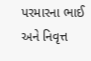પરમારના ભાઈ અને નિવૃત્ત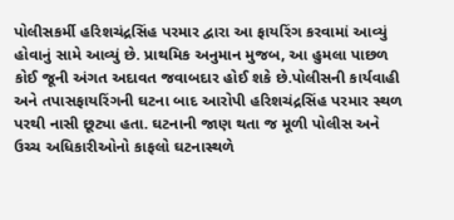પોલીસકર્મી હરિશચંદ્રસિંહ પરમાર દ્વારા આ ફાયરિંગ કરવામાં આવ્યું હોવાનું સામે આવ્યું છે. પ્રાથમિક અનુમાન મુજબ, આ હુમલા પાછળ કોઈ જૂની અંગત અદાવત જવાબદાર હોઈ શકે છે.પોલીસની કાર્યવાહી અને તપાસફાયરિંગની ઘટના બાદ આરોપી હરિશચંદ્રસિંહ પરમાર સ્થળ પરથી નાસી છૂટ્યા હતા. ઘટનાની જાણ થતા જ મૂળી પોલીસ અને ઉચ્ચ અધિકારીઓનો કાફલો ઘટનાસ્થળે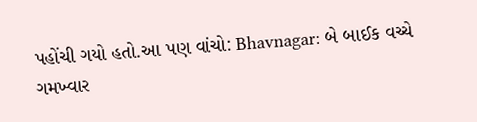પહોંચી ગયો હતો.આ પણ વાંચો: Bhavnagar: બે બાઈક વચ્ચે ગમખ્વાર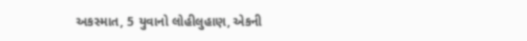અકસ્માત, 5 યુવાનો લોહીલુહાણ, એકની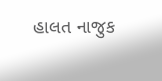હાલત નાજુક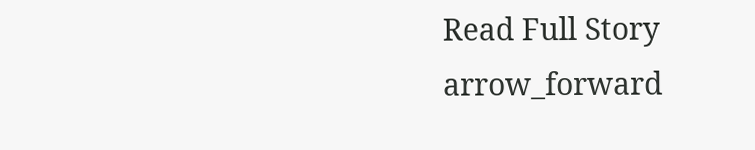Read Full Story arrow_forward